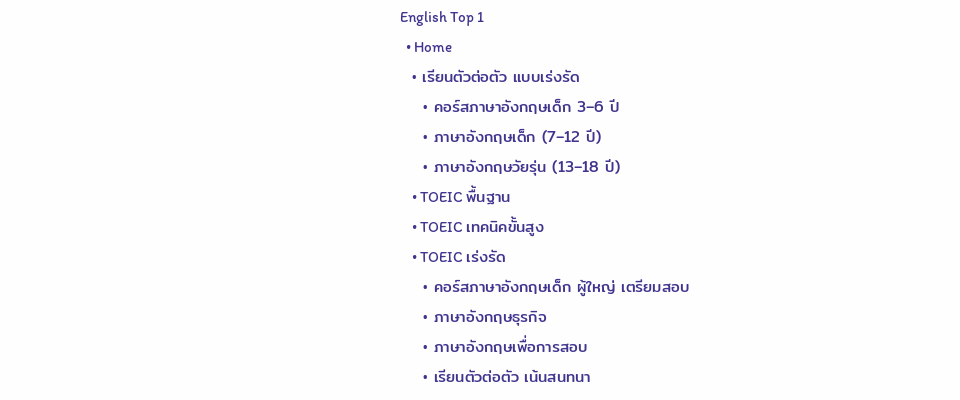English Top 1
  • Home
  • เรียนตัวต่อตัว แบบเร่งรัด
    • คอร์สภาษาอังกฤษเด็ก 3–6 ปี
    • ภาษาอังกฤษเด็ก (7–12 ปี)
    • ภาษาอังกฤษวัยรุ่น (13–18 ปี)
    • TOEIC พื้นฐาน
    • TOEIC เทคนิคขั้นสูง
    • TOEIC เร่งรัด
    • คอร์สภาษาอังกฤษเด็ก ผู้ใหญ่ เตรียมสอบ
    • ภาษาอังกฤษธุรกิจ
    • ภาษาอังกฤษเพื่อการสอบ
    • เรียนตัวต่อตัว เน้นสนทนา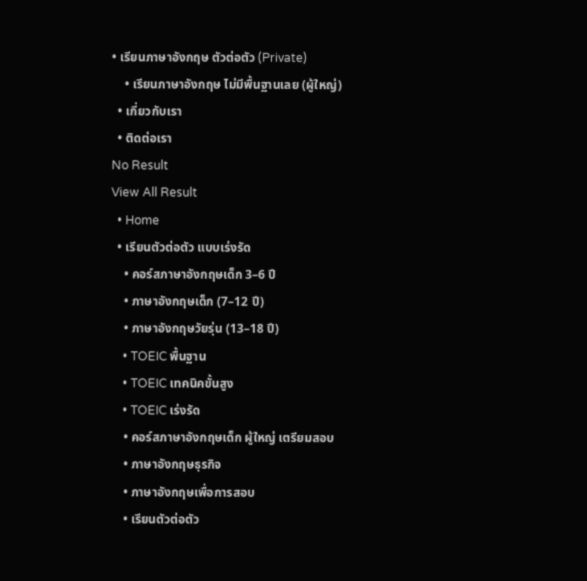• เรียนภาษาอังกฤษ ตัวต่อตัว (Private)
    • เรียนภาษาอังกฤษ ไม่มีพื้นฐานเลย (ผู้ใหญ่)
  • เกี่ยวกับเรา
  • ติดต่อเรา
No Result
View All Result
  • Home
  • เรียนตัวต่อตัว แบบเร่งรัด
    • คอร์สภาษาอังกฤษเด็ก 3–6 ปี
    • ภาษาอังกฤษเด็ก (7–12 ปี)
    • ภาษาอังกฤษวัยรุ่น (13–18 ปี)
    • TOEIC พื้นฐาน
    • TOEIC เทคนิคขั้นสูง
    • TOEIC เร่งรัด
    • คอร์สภาษาอังกฤษเด็ก ผู้ใหญ่ เตรียมสอบ
    • ภาษาอังกฤษธุรกิจ
    • ภาษาอังกฤษเพื่อการสอบ
    • เรียนตัวต่อตัว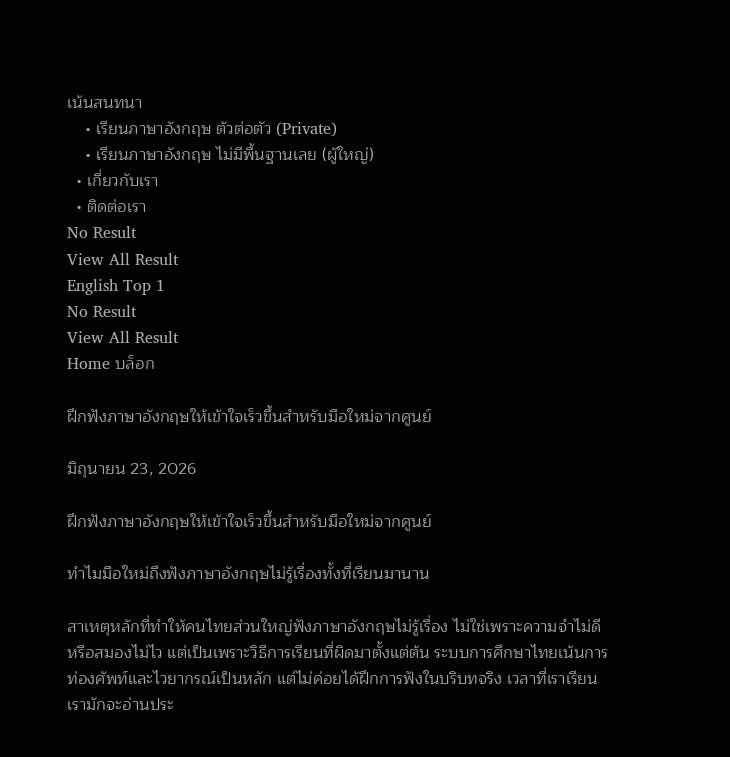เน้นสนทนา
    • เรียนภาษาอังกฤษ ตัวต่อตัว (Private)
    • เรียนภาษาอังกฤษ ไม่มีพื้นฐานเลย (ผู้ใหญ่)
  • เกี่ยวกับเรา
  • ติดต่อเรา
No Result
View All Result
English Top 1
No Result
View All Result
Home บล็อก

ฝึกฟังภาษาอังกฤษให้เข้าใจเร็วขึ้นสำหรับมือใหม่จากศูนย์

มิถุนายน 23, 2026

ฝึกฟังภาษาอังกฤษให้เข้าใจเร็วขึ้นสำหรับมือใหม่จากศูนย์

ทำไมมือใหม่ถึงฟังภาษาอังกฤษไม่รู้เรื่องทั้งที่เรียนมานาน

สาเหตุหลักที่ทำให้คนไทยส่วนใหญ่ฟังภาษาอังกฤษไม่รู้เรื่อง ไม่ใช่เพราะความจำไม่ดี หรือสมองไม่ไว แต่เป็นเพราะวิธีการเรียนที่ผิดมาตั้งแต่ต้น ระบบการศึกษาไทยเน้นการท่องศัพท์และไวยากรณ์เป็นหลัก แต่ไม่ค่อยได้ฝึกการฟังในบริบทจริง เวลาที่เราเรียน เรามักจะอ่านประ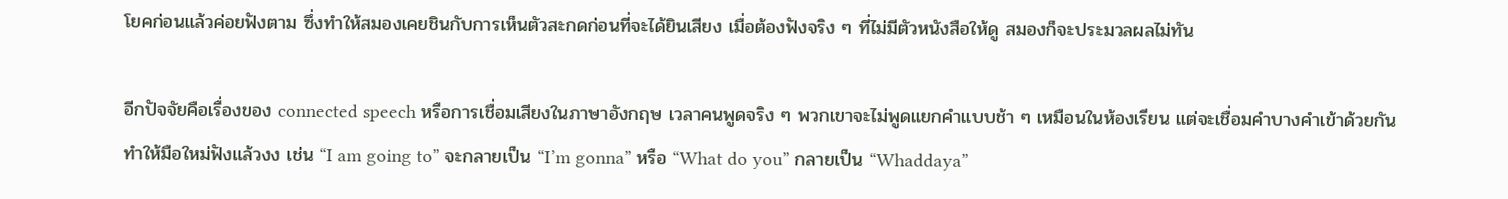โยคก่อนแล้วค่อยฟังตาม ซึ่งทำให้สมองเคยชินกับการเห็นตัวสะกดก่อนที่จะได้ยินเสียง เมื่อต้องฟังจริง ๆ ที่ไม่มีตัวหนังสือให้ดู สมองก็จะประมวลผลไม่ทัน

อีกปัจจัยคือเรื่องของ connected speech หรือการเชื่อมเสียงในภาษาอังกฤษ เวลาคนพูดจริง ๆ พวกเขาจะไม่พูดแยกคำแบบช้า ๆ เหมือนในห้องเรียน แต่จะเชื่อมคำบางคำเข้าด้วยกัน ทำให้มือใหม่ฟังแล้วงง เช่น “I am going to” จะกลายเป็น “I’m gonna” หรือ “What do you” กลายเป็น “Whaddaya”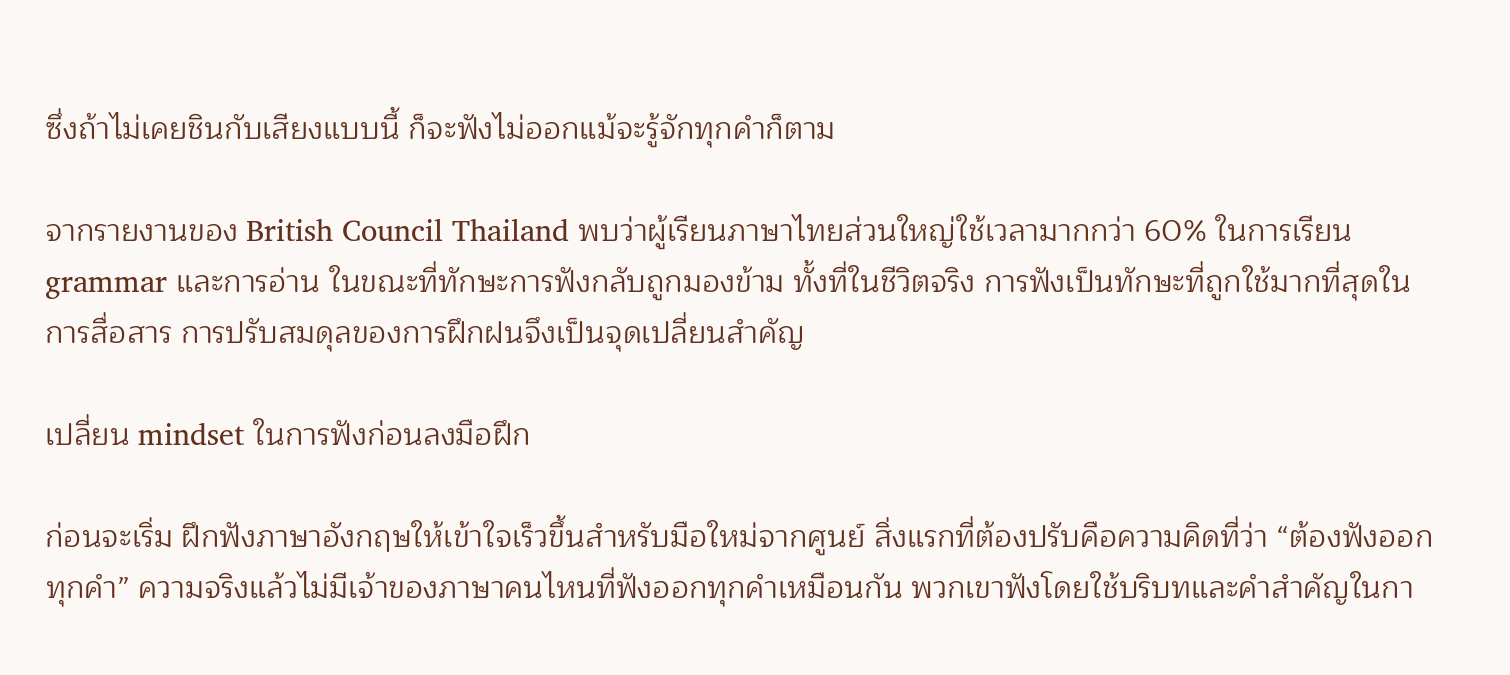ซึ่งถ้าไม่เคยชินกับเสียงแบบนี้ ก็จะฟังไม่ออกแม้จะรู้จักทุกคำก็ตาม

จากรายงานของ British Council Thailand พบว่าผู้เรียนภาษาไทยส่วนใหญ่ใช้เวลามากกว่า 60% ในการเรียน grammar และการอ่าน ในขณะที่ทักษะการฟังกลับถูกมองข้าม ทั้งที่ในชีวิตจริง การฟังเป็นทักษะที่ถูกใช้มากที่สุดในการสื่อสาร การปรับสมดุลของการฝึกฝนจึงเป็นจุดเปลี่ยนสำคัญ

เปลี่ยน mindset ในการฟังก่อนลงมือฝึก

ก่อนจะเริ่ม ฝึกฟังภาษาอังกฤษให้เข้าใจเร็วขึ้นสำหรับมือใหม่จากศูนย์ สิ่งแรกที่ต้องปรับคือความคิดที่ว่า “ต้องฟังออกทุกคำ” ความจริงแล้วไม่มีเจ้าของภาษาคนไหนที่ฟังออกทุกคำเหมือนกัน พวกเขาฟังโดยใช้บริบทและคำสำคัญในกา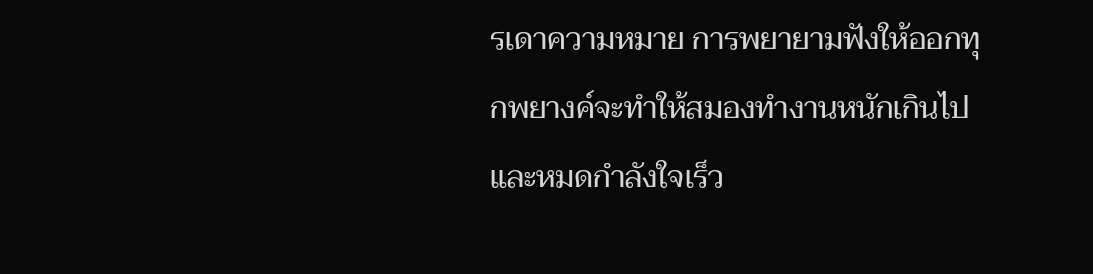รเดาความหมาย การพยายามฟังให้ออกทุกพยางค์จะทำให้สมองทำงานหนักเกินไป และหมดกำลังใจเร็ว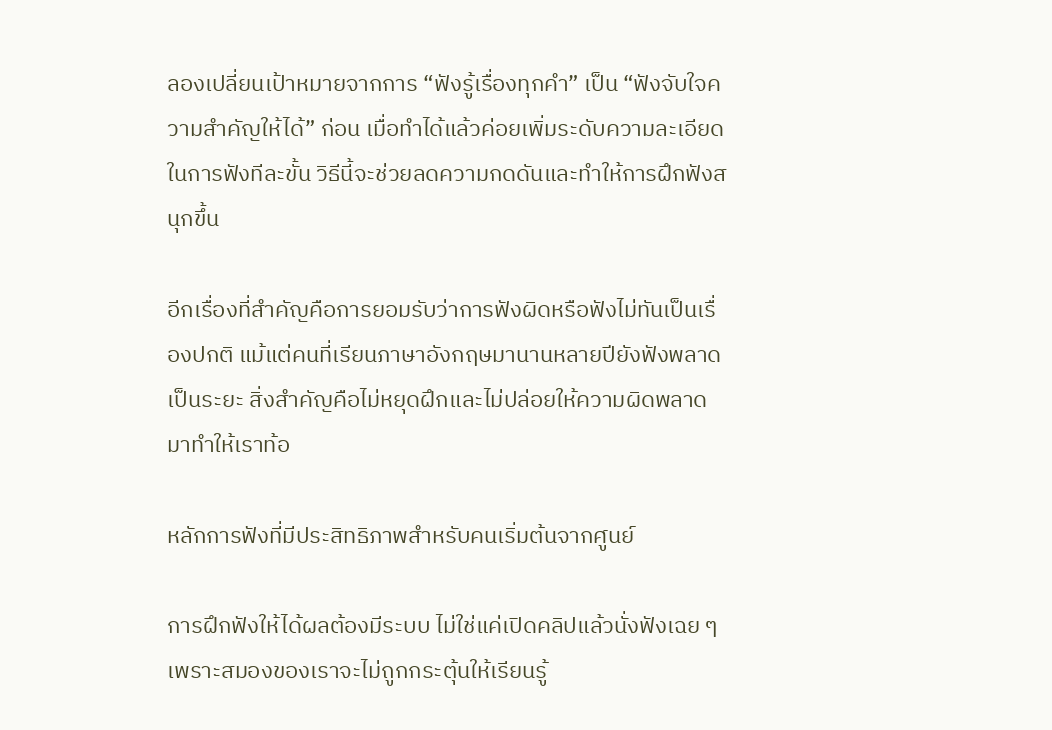ลองเปลี่ยนเป้าหมายจากการ “ฟังรู้เรื่องทุกคำ” เป็น “ฟังจับใจความสำคัญให้ได้” ก่อน เมื่อทำได้แล้วค่อยเพิ่มระดับความละเอียดในการฟังทีละขั้น วิธีนี้จะช่วยลดความกดดันและทำให้การฝึกฟังสนุกขึ้น

อีกเรื่องที่สำคัญคือการยอมรับว่าการฟังผิดหรือฟังไม่ทันเป็นเรื่องปกติ แม้แต่คนที่เรียนภาษาอังกฤษมานานหลายปียังฟังพลาดเป็นระยะ สิ่งสำคัญคือไม่หยุดฝึกและไม่ปล่อยให้ความผิดพลาดมาทำให้เราท้อ

หลักการฟังที่มีประสิทธิภาพสำหรับคนเริ่มต้นจากศูนย์

การฝึกฟังให้ได้ผลต้องมีระบบ ไม่ใช่แค่เปิดคลิปแล้วนั่งฟังเฉย ๆ เพราะสมองของเราจะไม่ถูกกระตุ้นให้เรียนรู้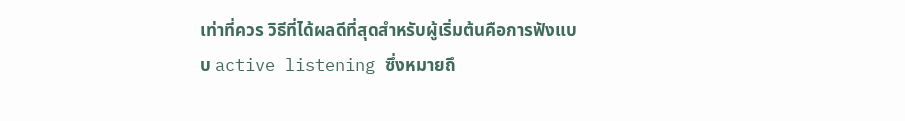เท่าที่ควร วิธีที่ได้ผลดีที่สุดสำหรับผู้เริ่มต้นคือการฟังแบบ active listening ซึ่งหมายถึ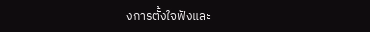งการตั้งใจฟังและ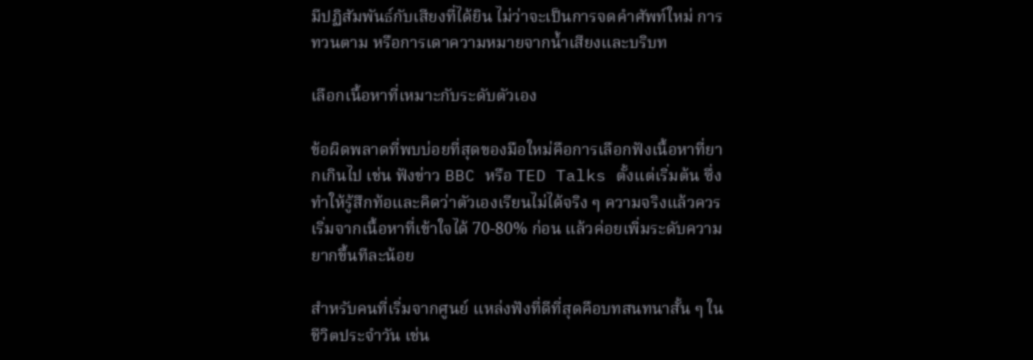มีปฏิสัมพันธ์กับเสียงที่ได้ยิน ไม่ว่าจะเป็นการจดคำศัพท์ใหม่ การทวนตาม หรือการเดาความหมายจากน้ำเสียงและบริบท

เลือกเนื้อหาที่เหมาะกับระดับตัวเอง

ข้อผิดพลาดที่พบบ่อยที่สุดของมือใหม่คือการเลือกฟังเนื้อหาที่ยากเกินไป เช่น ฟังข่าว BBC หรือ TED Talks ตั้งแต่เริ่มต้น ซึ่งทำให้รู้สึกท้อและคิดว่าตัวเองเรียนไม่ได้จริง ๆ ความจริงแล้วควรเริ่มจากเนื้อหาที่เข้าใจได้ 70-80% ก่อน แล้วค่อยเพิ่มระดับความยากขึ้นทีละน้อย

สำหรับคนที่เริ่มจากศูนย์ แหล่งฟังที่ดีที่สุดคือบทสนทนาสั้น ๆ ในชีวิตประจำวัน เช่น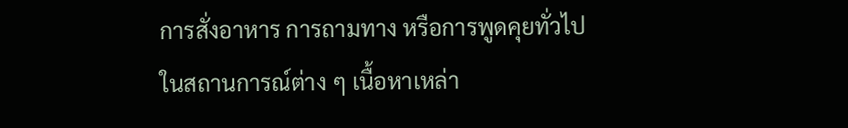การสั่งอาหาร การถามทาง หรือการพูดคุยทั่วไปในสถานการณ์ต่าง ๆ เนื้อหาเหล่า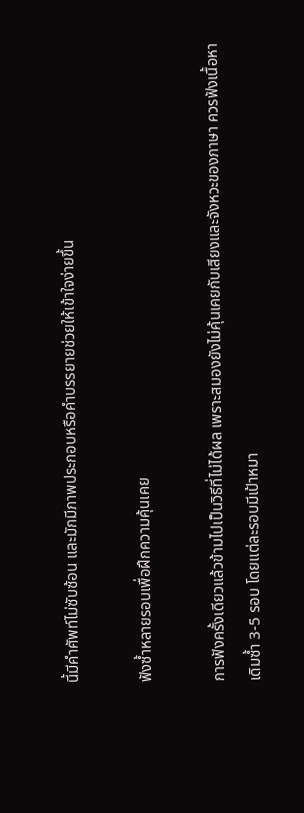นี้มีคำศัพท์ไม่ซับซ้อน และมักมีภาพประกอบหรือคำบรรยายช่วยให้เข้าใจง่ายขึ้น

ฟังซ้ำหลายรอบเพื่อฝึกความคุ้นเคย

การฟังครั้งเดียวแล้วข้ามไปเป็นวิธีที่ไม่ได้ผล เพราะสมองยังไม่คุ้นเคยกับเสียงและจังหวะของภาษา ควรฟังเนื้อหาเดิมซ้ำ 3-5 รอบ โดยแต่ละรอบมีเป้าหมา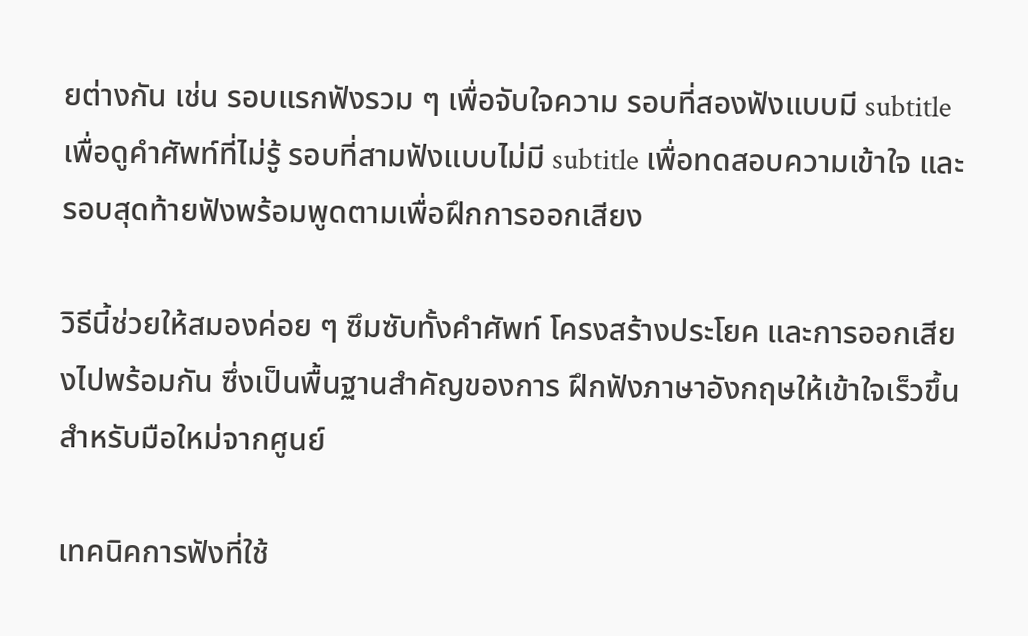ยต่างกัน เช่น รอบแรกฟังรวม ๆ เพื่อจับใจความ รอบที่สองฟังแบบมี subtitle เพื่อดูคำศัพท์ที่ไม่รู้ รอบที่สามฟังแบบไม่มี subtitle เพื่อทดสอบความเข้าใจ และรอบสุดท้ายฟังพร้อมพูดตามเพื่อฝึกการออกเสียง

วิธีนี้ช่วยให้สมองค่อย ๆ ซึมซับทั้งคำศัพท์ โครงสร้างประโยค และการออกเสียงไปพร้อมกัน ซึ่งเป็นพื้นฐานสำคัญของการ ฝึกฟังภาษาอังกฤษให้เข้าใจเร็วขึ้นสำหรับมือใหม่จากศูนย์

เทคนิคการฟังที่ใช้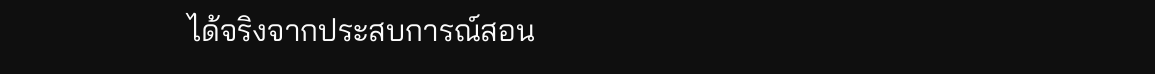ได้จริงจากประสบการณ์สอน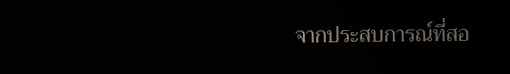จากประสบการณ์ที่สอ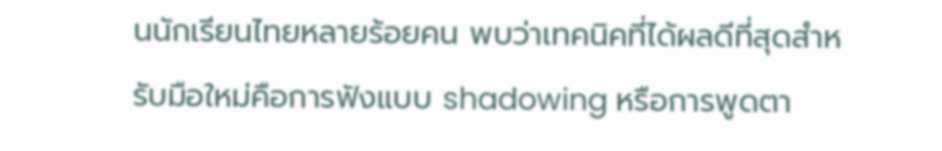นนักเรียนไทยหลายร้อยคน พบว่าเทคนิคที่ได้ผลดีที่สุดสำหรับมือใหม่คือการฟังแบบ shadowing หรือการพูดตา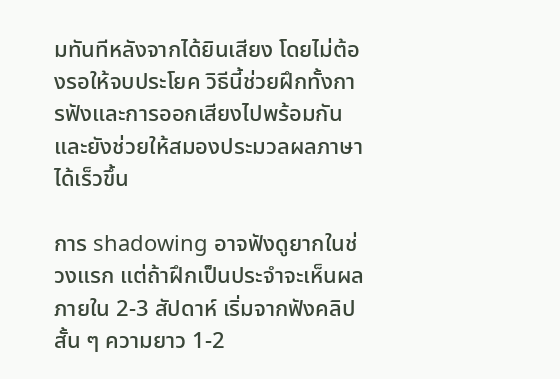มทันทีหลังจากได้ยินเสียง โดยไม่ต้องรอให้จบประโยค วิธีนี้ช่วยฝึกทั้งการฟังและการออกเสียงไปพร้อมกัน และยังช่วยให้สมองประมวลผลภาษาได้เร็วขึ้น

การ shadowing อาจฟังดูยากในช่วงแรก แต่ถ้าฝึกเป็นประจำจะเห็นผลภายใน 2-3 สัปดาห์ เริ่มจากฟังคลิปสั้น ๆ ความยาว 1-2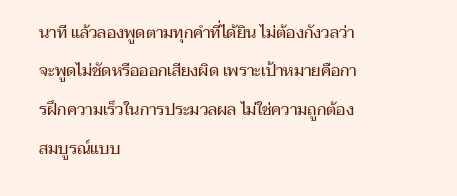นาที แล้วลองพูดตามทุกคำที่ได้ยิน ไม่ต้องกังวลว่าจะพูดไม่ชัดหรือออกเสียงผิด เพราะเป้าหมายคือการฝึกความเร็วในการประมวลผล ไม่ใช่ความถูกต้องสมบูรณ์แบบ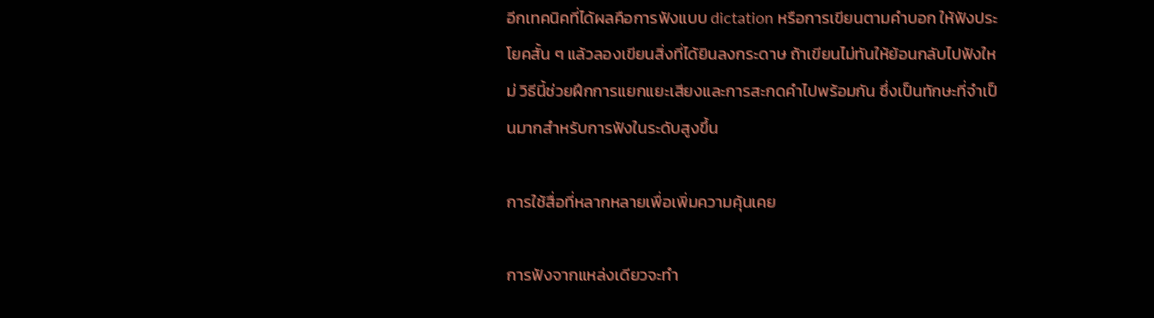อีกเทคนิคที่ได้ผลคือการฟังแบบ dictation หรือการเขียนตามคำบอก ให้ฟังประโยคสั้น ๆ แล้วลองเขียนสิ่งที่ได้ยินลงกระดาษ ถ้าเขียนไม่ทันให้ย้อนกลับไปฟังใหม่ วิธีนี้ช่วยฝึกการแยกแยะเสียงและการสะกดคำไปพร้อมกัน ซึ่งเป็นทักษะที่จำเป็นมากสำหรับการฟังในระดับสูงขึ้น

การใช้สื่อที่หลากหลายเพื่อเพิ่มความคุ้นเคย

การฟังจากแหล่งเดียวจะทำ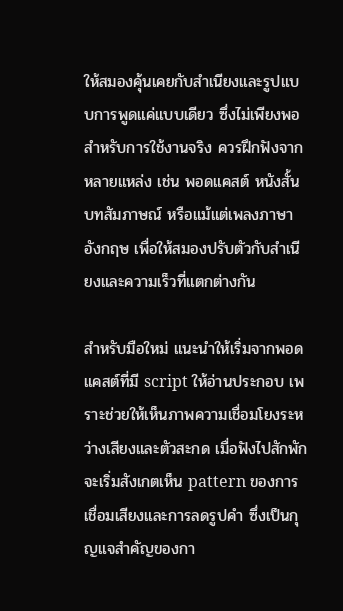ให้สมองคุ้นเคยกับสำเนียงและรูปแบบการพูดแค่แบบเดียว ซึ่งไม่เพียงพอสำหรับการใช้งานจริง ควรฝึกฟังจากหลายแหล่ง เช่น พอดแคสต์ หนังสั้น บทสัมภาษณ์ หรือแม้แต่เพลงภาษาอังกฤษ เพื่อให้สมองปรับตัวกับสำเนียงและความเร็วที่แตกต่างกัน

สำหรับมือใหม่ แนะนำให้เริ่มจากพอดแคสต์ที่มี script ให้อ่านประกอบ เพราะช่วยให้เห็นภาพความเชื่อมโยงระหว่างเสียงและตัวสะกด เมื่อฟังไปสักพักจะเริ่มสังเกตเห็น pattern ของการเชื่อมเสียงและการลดรูปคำ ซึ่งเป็นกุญแจสำคัญของกา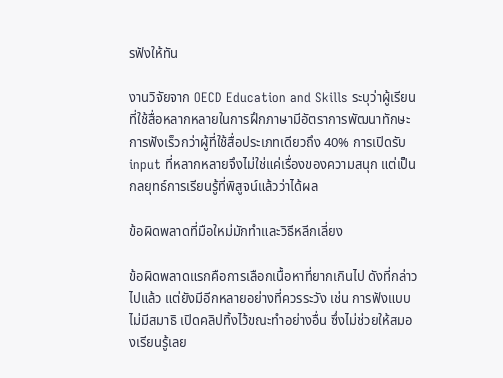รฟังให้ทัน

งานวิจัยจาก OECD Education and Skills ระบุว่าผู้เรียนที่ใช้สื่อหลากหลายในการฝึกภาษามีอัตราการพัฒนาทักษะการฟังเร็วกว่าผู้ที่ใช้สื่อประเภทเดียวถึง 40% การเปิดรับ input ที่หลากหลายจึงไม่ใช่แค่เรื่องของความสนุก แต่เป็นกลยุทธ์การเรียนรู้ที่พิสูจน์แล้วว่าได้ผล

ข้อผิดพลาดที่มือใหม่มักทำและวิธีหลีกเลี่ยง

ข้อผิดพลาดแรกคือการเลือกเนื้อหาที่ยากเกินไป ดังที่กล่าวไปแล้ว แต่ยังมีอีกหลายอย่างที่ควรระวัง เช่น การฟังแบบไม่มีสมาธิ เปิดคลิปทิ้งไว้ขณะทำอย่างอื่น ซึ่งไม่ช่วยให้สมองเรียนรู้เลย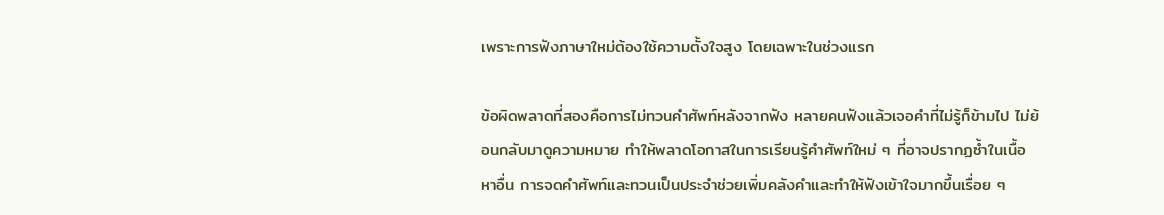เพราะการฟังภาษาใหม่ต้องใช้ความตั้งใจสูง โดยเฉพาะในช่วงแรก

ข้อผิดพลาดที่สองคือการไม่ทวนคำศัพท์หลังจากฟัง หลายคนฟังแล้วเจอคำที่ไม่รู้ก็ข้ามไป ไม่ย้อนกลับมาดูความหมาย ทำให้พลาดโอกาสในการเรียนรู้คำศัพท์ใหม่ ๆ ที่อาจปรากฏซ้ำในเนื้อหาอื่น การจดคำศัพท์และทวนเป็นประจำช่วยเพิ่มคลังคำและทำให้ฟังเข้าใจมากขึ้นเรื่อย ๆ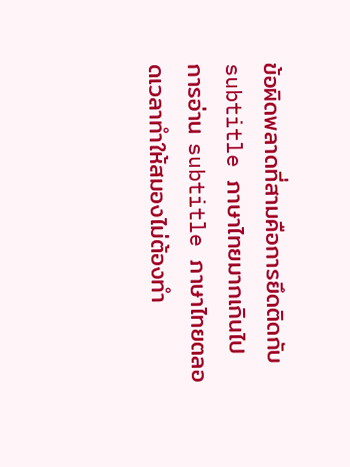ข้อผิดพลาดที่สามคือการยึดติดกับ subtitle ภาษาไทยมากเกินไป การอ่าน subtitle ภาษาไทยตลอดเวลาทำให้สมองไม่ต้องทำ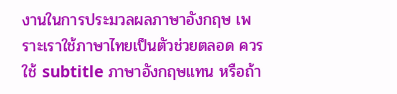งานในการประมวลผลภาษาอังกฤษ เพราะเราใช้ภาษาไทยเป็นตัวช่วยตลอด ควรใช้ subtitle ภาษาอังกฤษแทน หรือถ้า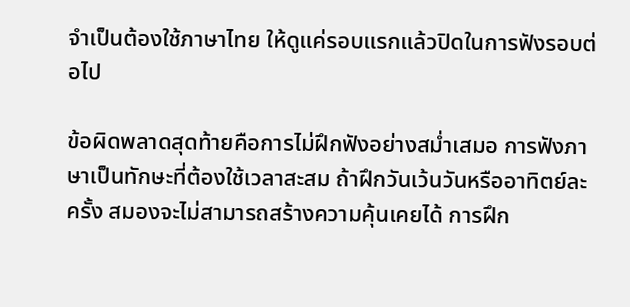จำเป็นต้องใช้ภาษาไทย ให้ดูแค่รอบแรกแล้วปิดในการฟังรอบต่อไป

ข้อผิดพลาดสุดท้ายคือการไม่ฝึกฟังอย่างสม่ำเสมอ การฟังภาษาเป็นทักษะที่ต้องใช้เวลาสะสม ถ้าฝึกวันเว้นวันหรืออาทิตย์ละครั้ง สมองจะไม่สามารถสร้างความคุ้นเคยได้ การฝึก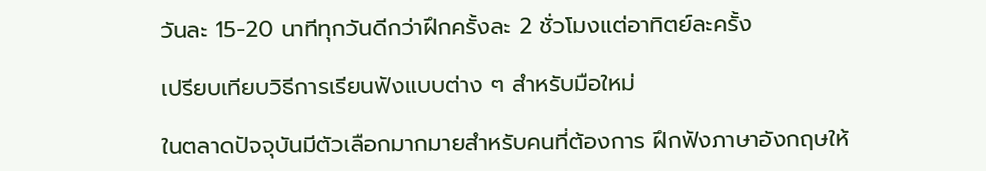วันละ 15-20 นาทีทุกวันดีกว่าฝึกครั้งละ 2 ชั่วโมงแต่อาทิตย์ละครั้ง

เปรียบเทียบวิธีการเรียนฟังแบบต่าง ๆ สำหรับมือใหม่

ในตลาดปัจจุบันมีตัวเลือกมากมายสำหรับคนที่ต้องการ ฝึกฟังภาษาอังกฤษให้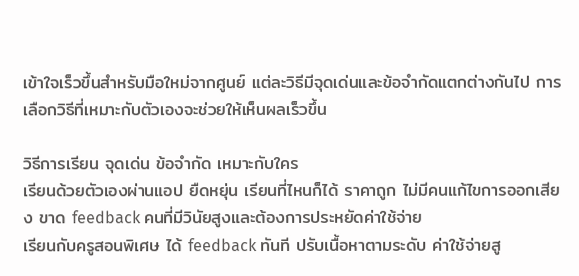เข้าใจเร็วขึ้นสำหรับมือใหม่จากศูนย์ แต่ละวิธีมีจุดเด่นและข้อจำกัดแตกต่างกันไป การเลือกวิธีที่เหมาะกับตัวเองจะช่วยให้เห็นผลเร็วขึ้น

วิธีการเรียน จุดเด่น ข้อจำกัด เหมาะกับใคร
เรียนด้วยตัวเองผ่านแอป ยืดหยุ่น เรียนที่ไหนก็ได้ ราคาถูก ไม่มีคนแก้ไขการออกเสียง ขาด feedback คนที่มีวินัยสูงและต้องการประหยัดค่าใช้จ่าย
เรียนกับครูสอนพิเศษ ได้ feedback ทันที ปรับเนื้อหาตามระดับ ค่าใช้จ่ายสู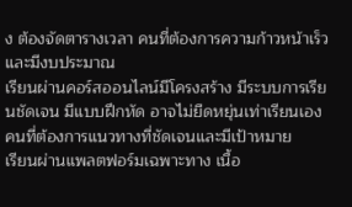ง ต้องจัดตารางเวลา คนที่ต้องการความก้าวหน้าเร็วและมีงบประมาณ
เรียนผ่านคอร์สออนไลน์มีโครงสร้าง มีระบบการเรียนชัดเจน มีแบบฝึกหัด อาจไม่ยืดหยุ่นเท่าเรียนเอง คนที่ต้องการแนวทางที่ชัดเจนและมีเป้าหมาย
เรียนผ่านแพลตฟอร์มเฉพาะทาง เนื้อ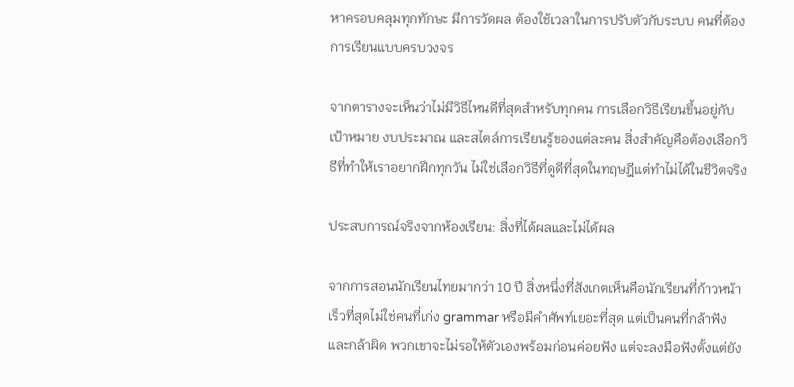หาครอบคลุมทุกทักษะ มีการวัดผล ต้องใช้เวลาในการปรับตัวกับระบบ คนที่ต้องการเรียนแบบครบวงจร

จากตารางจะเห็นว่าไม่มีวิธีไหนดีที่สุดสำหรับทุกคน การเลือกวิธีเรียนขึ้นอยู่กับเป้าหมาย งบประมาณ และสไตล์การเรียนรู้ของแต่ละคน สิ่งสำคัญคือต้องเลือกวิธีที่ทำให้เราอยากฝึกทุกวัน ไม่ใช่เลือกวิธีที่ดูดีที่สุดในทฤษฎีแต่ทำไม่ได้ในชีวิตจริง

ประสบการณ์จริงจากห้องเรียน: สิ่งที่ได้ผลและไม่ได้ผล

จากการสอนนักเรียนไทยมากว่า 10 ปี สิ่งหนึ่งที่สังเกตเห็นคือนักเรียนที่ก้าวหน้าเร็วที่สุดไม่ใช่คนที่เก่ง grammar หรือมีคำศัพท์เยอะที่สุด แต่เป็นคนที่กล้าฟังและกล้าผิด พวกเขาจะไม่รอให้ตัวเองพร้อมก่อนค่อยฟัง แต่จะลงมือฟังตั้งแต่ยัง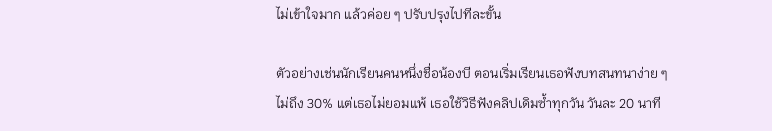ไม่เข้าใจมาก แล้วค่อย ๆ ปรับปรุงไปทีละขั้น

ตัวอย่างเช่นนักเรียนคนหนึ่งชื่อน้องบี ตอนเริ่มเรียนเธอฟังบทสนทนาง่าย ๆ ไม่ถึง 30% แต่เธอไม่ยอมแพ้ เธอใช้วิธีฟังคลิปเดิมซ้ำทุกวัน วันละ 20 นาที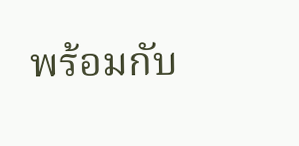พร้อมกับ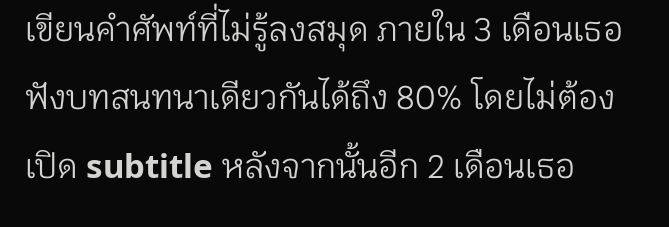เขียนคำศัพท์ที่ไม่รู้ลงสมุด ภายใน 3 เดือนเธอฟังบทสนทนาเดียวกันได้ถึง 80% โดยไม่ต้องเปิด subtitle หลังจากนั้นอีก 2 เดือนเธอ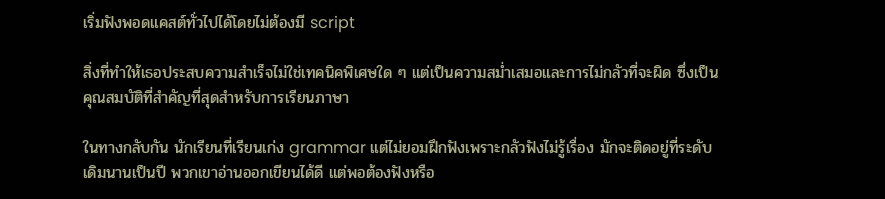เริ่มฟังพอดแคสต์ทั่วไปได้โดยไม่ต้องมี script

สิ่งที่ทำให้เธอประสบความสำเร็จไม่ใช่เทคนิคพิเศษใด ๆ แต่เป็นความสม่ำเสมอและการไม่กลัวที่จะผิด ซึ่งเป็นคุณสมบัติที่สำคัญที่สุดสำหรับการเรียนภาษา

ในทางกลับกัน นักเรียนที่เรียนเก่ง grammar แต่ไม่ยอมฝึกฟังเพราะกลัวฟังไม่รู้เรื่อง มักจะติดอยู่ที่ระดับเดิมนานเป็นปี พวกเขาอ่านออกเขียนได้ดี แต่พอต้องฟังหรือ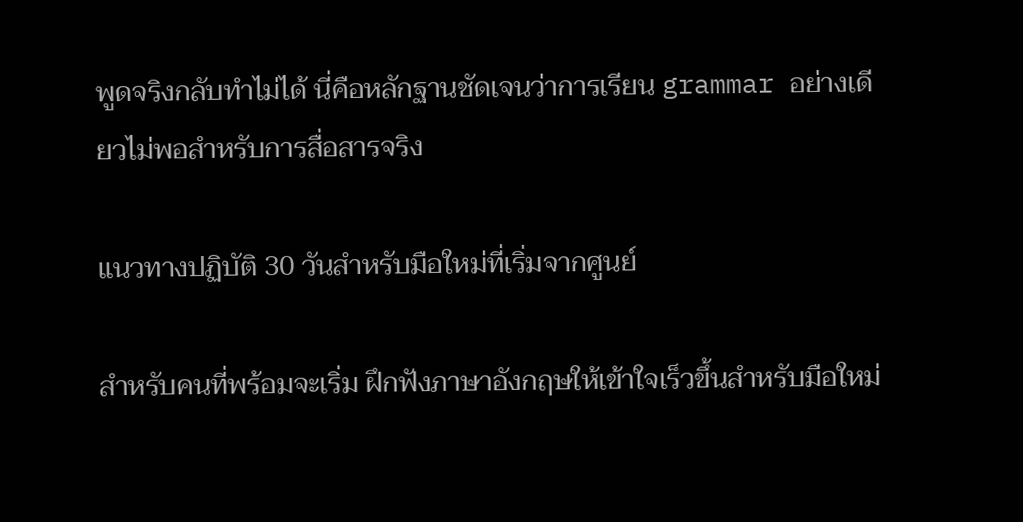พูดจริงกลับทำไม่ได้ นี่คือหลักฐานชัดเจนว่าการเรียน grammar อย่างเดียวไม่พอสำหรับการสื่อสารจริง

แนวทางปฏิบัติ 30 วันสำหรับมือใหม่ที่เริ่มจากศูนย์

สำหรับคนที่พร้อมจะเริ่ม ฝึกฟังภาษาอังกฤษให้เข้าใจเร็วขึ้นสำหรับมือใหม่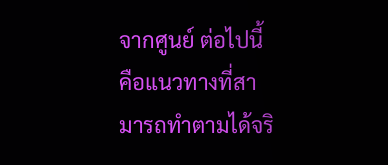จากศูนย์ ต่อไปนี้คือแนวทางที่สามารถทำตามได้จริ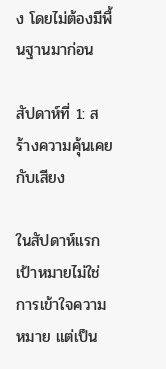ง โดยไม่ต้องมีพื้นฐานมาก่อน

สัปดาห์ที่ 1: สร้างความคุ้นเคยกับเสียง

ในสัปดาห์แรก เป้าหมายไม่ใช่การเข้าใจความหมาย แต่เป็น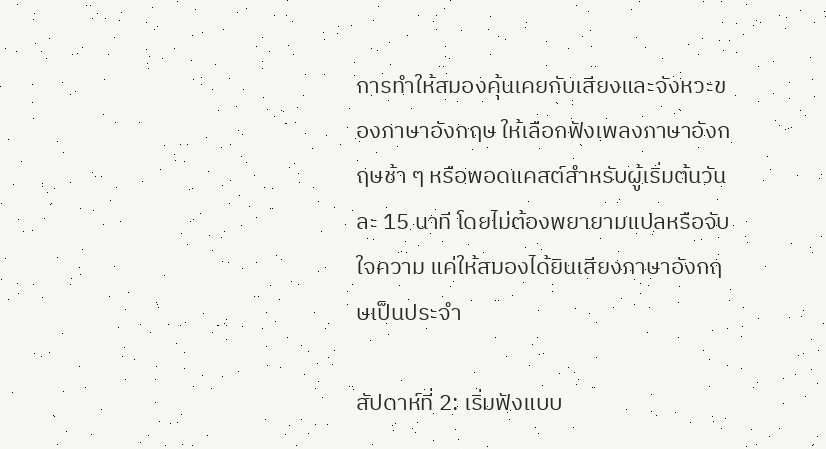การทำให้สมองคุ้นเคยกับเสียงและจังหวะของภาษาอังกฤษ ให้เลือกฟังเพลงภาษาอังกฤษช้า ๆ หรือพอดแคสต์สำหรับผู้เริ่มต้นวันละ 15 นาที โดยไม่ต้องพยายามแปลหรือจับใจความ แค่ให้สมองได้ยินเสียงภาษาอังกฤษเป็นประจำ

สัปดาห์ที่ 2: เริ่มฟังแบบ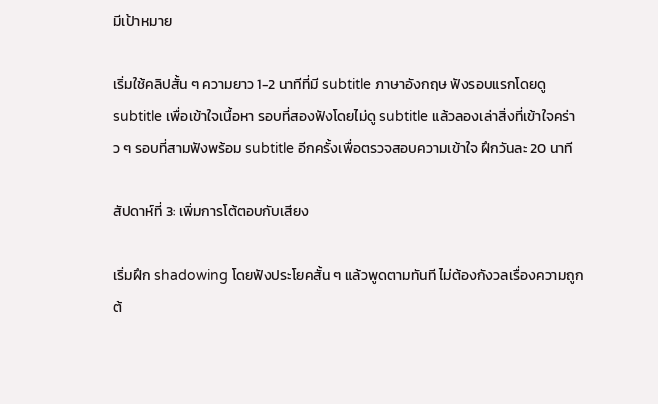มีเป้าหมาย

เริ่มใช้คลิปสั้น ๆ ความยาว 1-2 นาทีที่มี subtitle ภาษาอังกฤษ ฟังรอบแรกโดยดู subtitle เพื่อเข้าใจเนื้อหา รอบที่สองฟังโดยไม่ดู subtitle แล้วลองเล่าสิ่งที่เข้าใจคร่าว ๆ รอบที่สามฟังพร้อม subtitle อีกครั้งเพื่อตรวจสอบความเข้าใจ ฝึกวันละ 20 นาที

สัปดาห์ที่ 3: เพิ่มการโต้ตอบกับเสียง

เริ่มฝึก shadowing โดยฟังประโยคสั้น ๆ แล้วพูดตามทันที ไม่ต้องกังวลเรื่องความถูกต้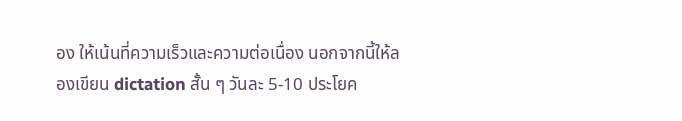อง ให้เน้นที่ความเร็วและความต่อเนื่อง นอกจากนี้ให้ลองเขียน dictation สั้น ๆ วันละ 5-10 ประโยค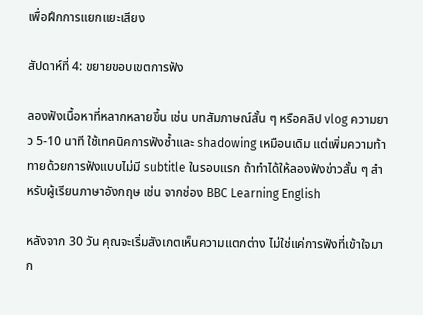เพื่อฝึกการแยกแยะเสียง

สัปดาห์ที่ 4: ขยายขอบเขตการฟัง

ลองฟังเนื้อหาที่หลากหลายขึ้น เช่น บทสัมภาษณ์สั้น ๆ หรือคลิป vlog ความยาว 5-10 นาที ใช้เทคนิคการฟังซ้ำและ shadowing เหมือนเดิม แต่เพิ่มความท้าทายด้วยการฟังแบบไม่มี subtitle ในรอบแรก ถ้าทำได้ให้ลองฟังข่าวสั้น ๆ สำหรับผู้เรียนภาษาอังกฤษ เช่น จากช่อง BBC Learning English

หลังจาก 30 วัน คุณจะเริ่มสังเกตเห็นความแตกต่าง ไม่ใช่แค่การฟังที่เข้าใจมาก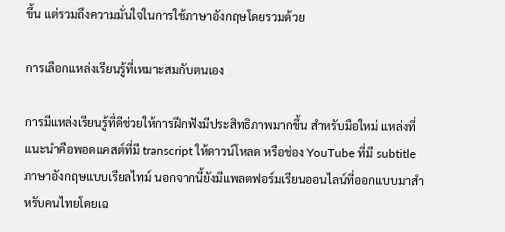ขึ้น แต่รวมถึงความมั่นใจในการใช้ภาษาอังกฤษโดยรวมด้วย

การเลือกแหล่งเรียนรู้ที่เหมาะสมกับตนเอง

การมีแหล่งเรียนรู้ที่ดีช่วยให้การฝึกฟังมีประสิทธิภาพมากขึ้น สำหรับมือใหม่ แหล่งที่แนะนำคือพอดแคสต์ที่มี transcript ให้ดาวน์โหลด หรือช่อง YouTube ที่มี subtitle ภาษาอังกฤษแบบเรียลไทม์ นอกจากนี้ยังมีแพลตฟอร์มเรียนออนไลน์ที่ออกแบบมาสำหรับคนไทยโดยเฉ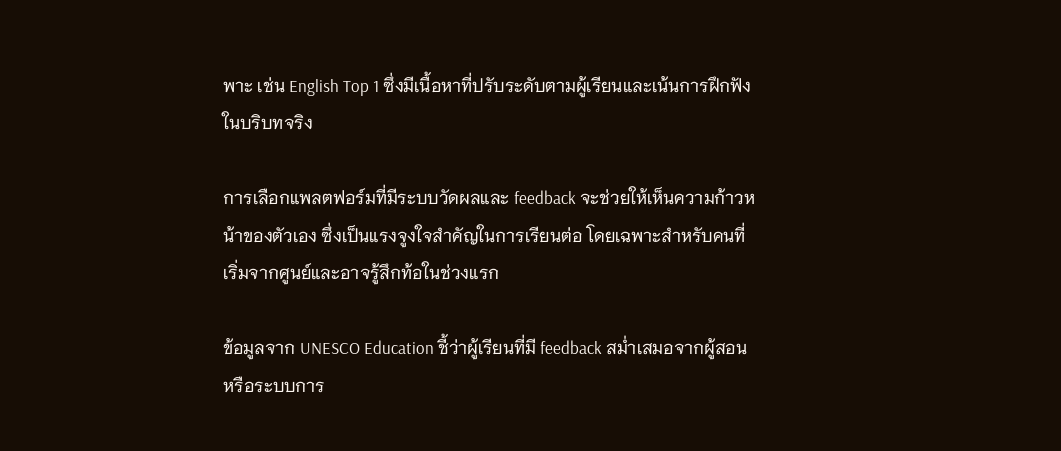พาะ เช่น English Top 1 ซึ่งมีเนื้อหาที่ปรับระดับตามผู้เรียนและเน้นการฝึกฟังในบริบทจริง

การเลือกแพลตฟอร์มที่มีระบบวัดผลและ feedback จะช่วยให้เห็นความก้าวหน้าของตัวเอง ซึ่งเป็นแรงจูงใจสำคัญในการเรียนต่อ โดยเฉพาะสำหรับคนที่เริ่มจากศูนย์และอาจรู้สึกท้อในช่วงแรก

ข้อมูลจาก UNESCO Education ชี้ว่าผู้เรียนที่มี feedback สม่ำเสมอจากผู้สอนหรือระบบการ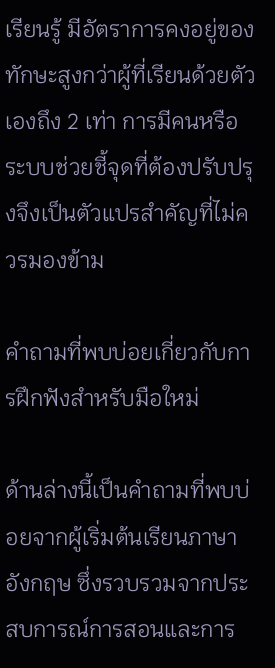เรียนรู้ มีอัตราการคงอยู่ของทักษะสูงกว่าผู้ที่เรียนด้วยตัวเองถึง 2 เท่า การมีคนหรือระบบช่วยชี้จุดที่ต้องปรับปรุงจึงเป็นตัวแปรสำคัญที่ไม่ควรมองข้าม

คำถามที่พบบ่อยเกี่ยวกับการฝึกฟังสำหรับมือใหม่

ด้านล่างนี้เป็นคำถามที่พบบ่อยจากผู้เริ่มต้นเรียนภาษาอังกฤษ ซึ่งรวบรวมจากประสบการณ์การสอนและการ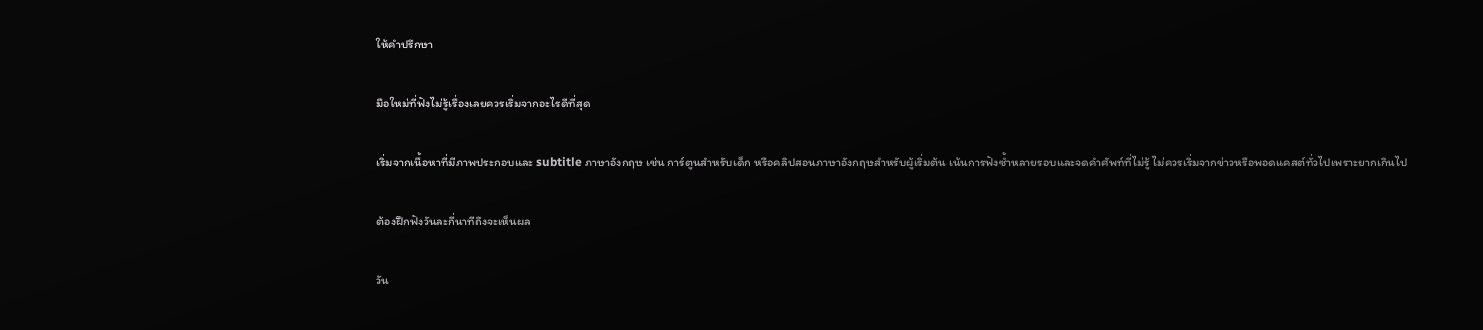ให้คำปรึกษา

มือใหม่ที่ฟังไม่รู้เรื่องเลยควรเริ่มจากอะไรดีที่สุด

เริ่มจากเนื้อหาที่มีภาพประกอบและ subtitle ภาษาอังกฤษ เช่น การ์ตูนสำหรับเด็ก หรือคลิปสอนภาษาอังกฤษสำหรับผู้เริ่มต้น เน้นการฟังซ้ำหลายรอบและจดคำศัพท์ที่ไม่รู้ ไม่ควรเริ่มจากข่าวหรือพอดแคสต์ทั่วไปเพราะยากเกินไป

ต้องฝึกฟังวันละกี่นาทีถึงจะเห็นผล

วัน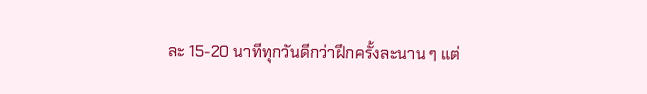ละ 15-20 นาทีทุกวันดีกว่าฝึกครั้งละนาน ๆ แต่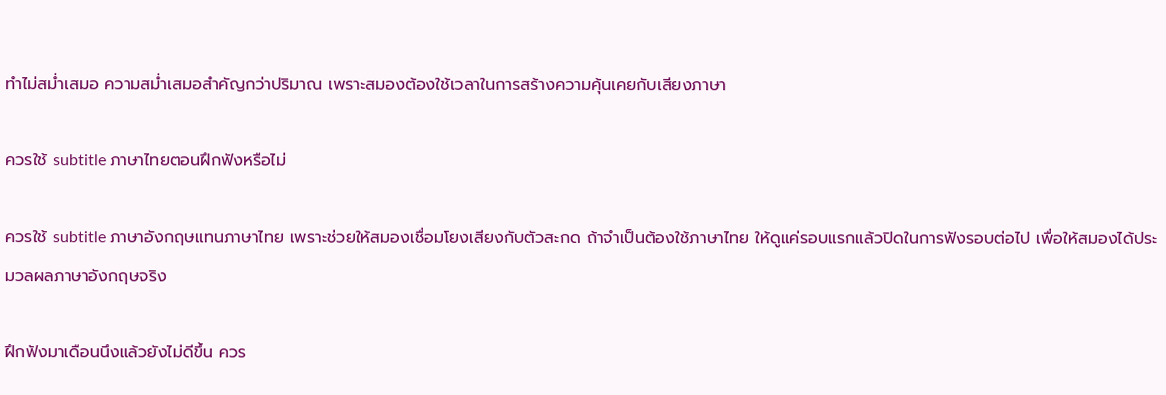ทำไม่สม่ำเสมอ ความสม่ำเสมอสำคัญกว่าปริมาณ เพราะสมองต้องใช้เวลาในการสร้างความคุ้นเคยกับเสียงภาษา

ควรใช้ subtitle ภาษาไทยตอนฝึกฟังหรือไม่

ควรใช้ subtitle ภาษาอังกฤษแทนภาษาไทย เพราะช่วยให้สมองเชื่อมโยงเสียงกับตัวสะกด ถ้าจำเป็นต้องใช้ภาษาไทย ให้ดูแค่รอบแรกแล้วปิดในการฟังรอบต่อไป เพื่อให้สมองได้ประมวลผลภาษาอังกฤษจริง

ฝึกฟังมาเดือนนึงแล้วยังไม่ดีขึ้น ควร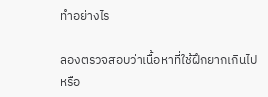ทำอย่างไร

ลองตรวจสอบว่าเนื้อหาที่ใช้ฝึกยากเกินไปหรือ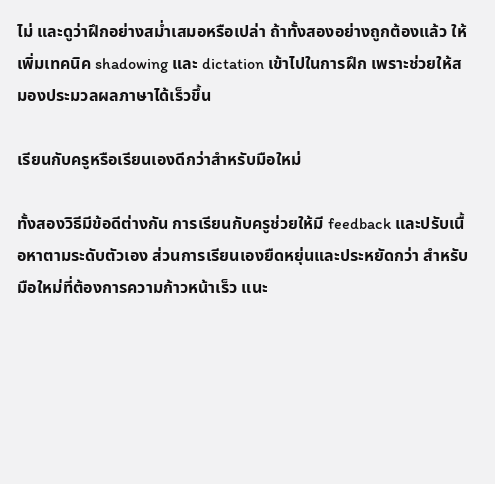ไม่ และดูว่าฝึกอย่างสม่ำเสมอหรือเปล่า ถ้าทั้งสองอย่างถูกต้องแล้ว ให้เพิ่มเทคนิค shadowing และ dictation เข้าไปในการฝึก เพราะช่วยให้สมองประมวลผลภาษาได้เร็วขึ้น

เรียนกับครูหรือเรียนเองดีกว่าสำหรับมือใหม่

ทั้งสองวิธีมีข้อดีต่างกัน การเรียนกับครูช่วยให้มี feedback และปรับเนื้อหาตามระดับตัวเอง ส่วนการเรียนเองยืดหยุ่นและประหยัดกว่า สำหรับมือใหม่ที่ต้องการความก้าวหน้าเร็ว แนะ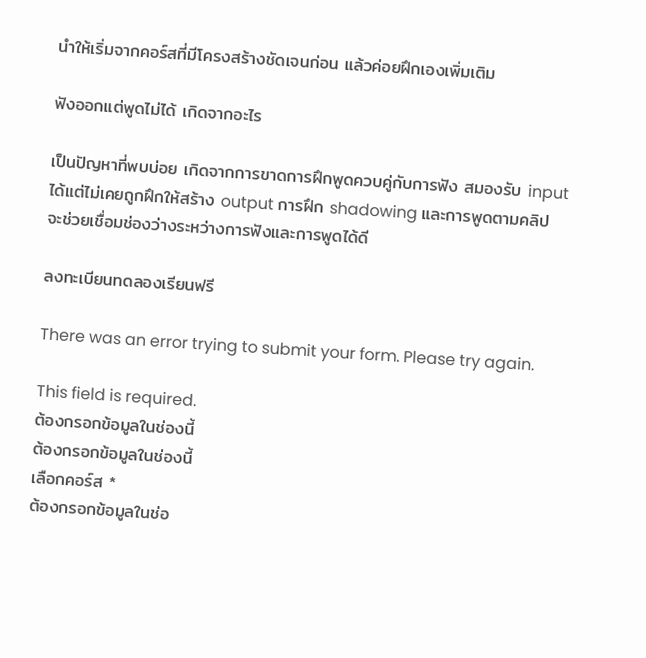นำให้เริ่มจากคอร์สที่มีโครงสร้างชัดเจนก่อน แล้วค่อยฝึกเองเพิ่มเติม

ฟังออกแต่พูดไม่ได้ เกิดจากอะไร

เป็นปัญหาที่พบบ่อย เกิดจากการขาดการฝึกพูดควบคู่กับการฟัง สมองรับ input ได้แต่ไม่เคยถูกฝึกให้สร้าง output การฝึก shadowing และการพูดตามคลิปจะช่วยเชื่อมช่องว่างระหว่างการฟังและการพูดได้ดี

ลงทะเบียนทดลองเรียนฟรี

There was an error trying to submit your form. Please try again.

This field is required.
ต้องกรอกข้อมูลในช่องนี้
ต้องกรอกข้อมูลในช่องนี้
เลือกคอร์ส *
ต้องกรอกข้อมูลในช่อ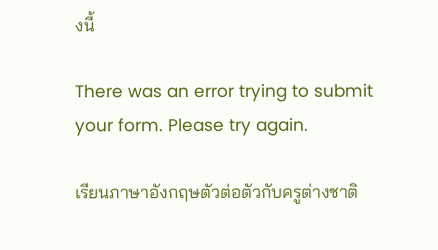งนี้

There was an error trying to submit your form. Please try again.

เรียนภาษาอังกฤษตัวต่อตัวกับครูต่างชาติ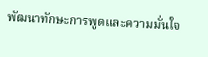พัฒนาทักษะการพูดและความมั่นใจ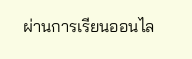ผ่านการเรียนออนไล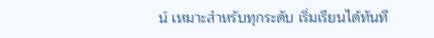น์ เหมาะสำหรับทุกระดับ เริ่มเรียนได้ทันที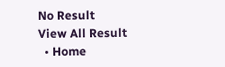No Result
View All Result
  • Home